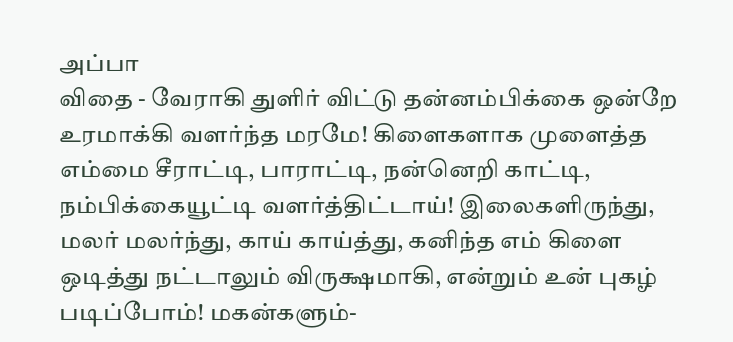அப்பா
விதை - வேராகி துளிர் விட்டு தன்னம்பிக்கை ஒன்றே உரமாக்கி வளர்ந்த மரமே! கிளைகளாக முளைத்த எம்மை சீராட்டி, பாராட்டி, நன்னெறி காட்டி, நம்பிக்கையூட்டி வளர்த்திட்டாய்! இலைகளிருந்து, மலர் மலர்ந்து, காய் காய்த்து, கனிந்த எம் கிளை ஒடித்து நட்டாலும் விருக்ஷமாகி, என்றும் உன் புகழ் படிப்போம்! மகன்களும்-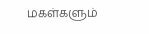மகள்களும்